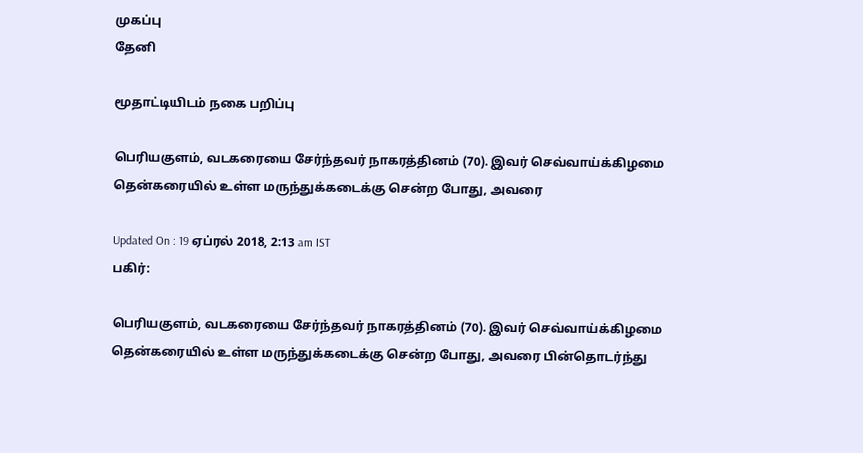முகப்பு
தேனி

மூதாட்டியிடம் நகை பறிப்பு

பெரியகுளம், வடகரையை சேர்ந்தவர் நாகரத்தினம் (70). இவர் செவ்வாய்க்கிழமை தென்கரையில் உள்ள மருந்துக்கடைக்கு சென்ற போது, அவரை

Updated On : 19 ஏப்ரல் 2018, 2:13 am IST
பகிர்:

பெரியகுளம், வடகரையை சேர்ந்தவர் நாகரத்தினம் (70). இவர் செவ்வாய்க்கிழமை
தென்கரையில் உள்ள மருந்துக்கடைக்கு சென்ற போது, அவரை பின்தொடர்ந்து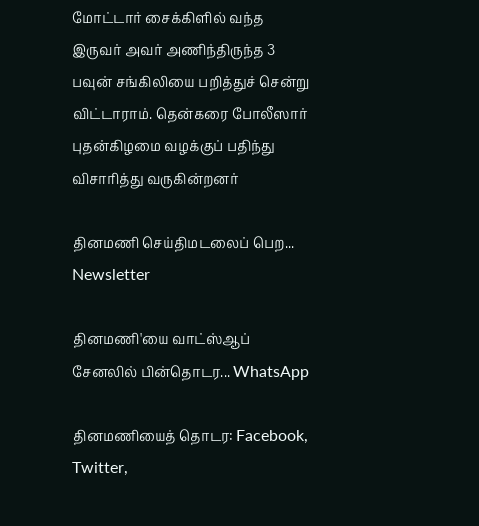மோட்டார் சைக்கிளில் வந்த இருவர் அவர் அணிந்திருந்த 3 பவுன் சங்கிலியை பறித்துச் சென்று விட்டாராம். தென்கரை போலீஸார் புதன்கிழமை வழக்குப் பதிந்து விசாரித்து வருகின்றனர்

தினமணி செய்திமடலைப் பெற... Newsletter

தினமணி'யை வாட்ஸ்ஆப் சேனலில் பின்தொடர... WhatsApp

தினமணியைத் தொடர: Facebook, Twitter,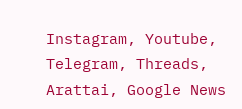Instagram, Youtube, Telegram, Threads, Arattai, Google News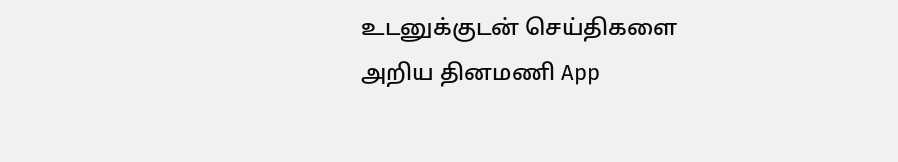உடனுக்குடன் செய்திகளை அறிய தினமணி App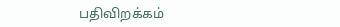பதிவிறக்கம்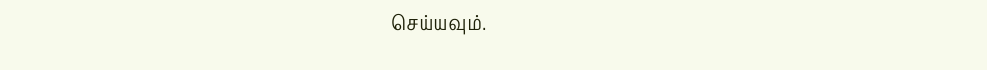செய்யவும்.